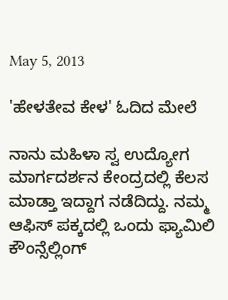May 5, 2013

'ಹೇಳತೇವ ಕೇಳ' ಓದಿದ ಮೇಲೆ

ನಾನು ಮಹಿಳಾ ಸ್ವ ಉದ್ಯೋಗ ಮಾರ್ಗದರ್ಶನ ಕೇಂದ್ರದಲ್ಲಿ ಕೆಲಸ ಮಾಡ್ತಾ ಇದ್ದಾಗ ನಡೆದಿದ್ದು. ನಮ್ಮ ಆಫಿಸ್ ಪಕ್ಕದಲ್ಲಿ ಒಂದು ಫ್ಯಾಮಿಲಿ ಕೌಂನ್ಸೆಲ್ಲಿಂಗ್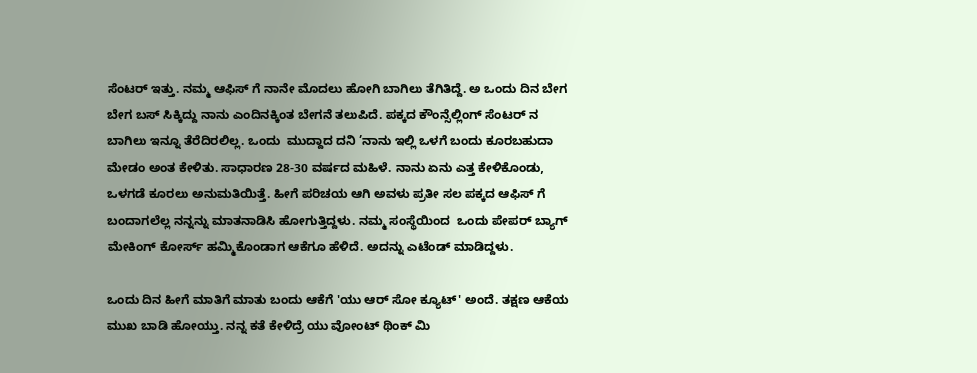ಸೆಂಟರ್ ಇತ್ತು. ನಮ್ಮ ಆಫಿಸ್ ಗೆ ನಾನೇ ಮೊದಲು ಹೋಗಿ ಬಾಗಿಲು ತೆಗಿತಿದ್ದೆ. ಅ ಒಂದು ದಿನ ಬೇಗ ಬೇಗ ಬಸ್ ಸಿಕ್ಕಿದ್ದು ನಾನು ಎಂದಿನಕ್ಕಿಂತ ಬೇಗನೆ ತಲುಪಿದೆ. ಪಕ್ಕದ ಕೌಂನ್ಸೆಲ್ಲಿಂಗ್ ಸೆಂಟರ್ ನ ಬಾಗಿಲು ಇನ್ನೂ ತೆರೆದಿರಲಿಲ್ಲ. ಒಂದು  ಮುದ್ದಾದ ದನಿ ’ನಾನು ಇಲ್ಲಿ ಒಳಗೆ ಬಂದು ಕೂರಬಹುದಾ ಮೇಡಂ ಅಂತ ಕೇಳಿತು. ಸಾಧಾರಣ 28-30 ವರ್ಷದ ಮಹಿಳೆ. ನಾನು ಏನು ಎತ್ತ ಕೇಳಿಕೊಂಡು, ಒಳಗಡೆ ಕೂರಲು ಅನುಮತಿಯಿತ್ತೆ. ಹೀಗೆ ಪರಿಚಯ ಆಗಿ ಅವಳು ಪ್ರತೀ ಸಲ ಪಕ್ಕದ ಆಫಿಸ್ ಗೆ ಬಂದಾಗಲೆಲ್ಲ ನನ್ನನ್ನು ಮಾತನಾಡಿಸಿ ಹೋಗುತ್ತಿದ್ದಳು. ನಮ್ಮ ಸಂಸ್ಥೆಯಿಂದ  ಒಂದು ಪೇಪರ್ ಬ್ಯಾಗ್ ಮೇಕಿಂಗ್ ಕೋರ್ಸ್ ಹಮ್ಮಿಕೊಂಡಾಗ ಆಕೆಗೂ ಹೆಳಿದೆ. ಅದನ್ನು ಎಟೆಂಡ್ ಮಾಡಿದ್ದಳು.

ಒಂದು ದಿನ ಹೀಗೆ ಮಾತಿಗೆ ಮಾತು ಬಂದು ಆಕೆಗೆ 'ಯು ಆರ್ ಸೋ ಕ್ಯೂಟ್' ಅಂದೆ. ತಕ್ಷಣ ಆಕೆಯ ಮುಖ ಬಾಡಿ ಹೋಯ್ತು. ನನ್ನ ಕತೆ ಕೇಳಿದ್ರೆ ಯು ವೋಂಟ್ ಥಿಂಕ್ ಮಿ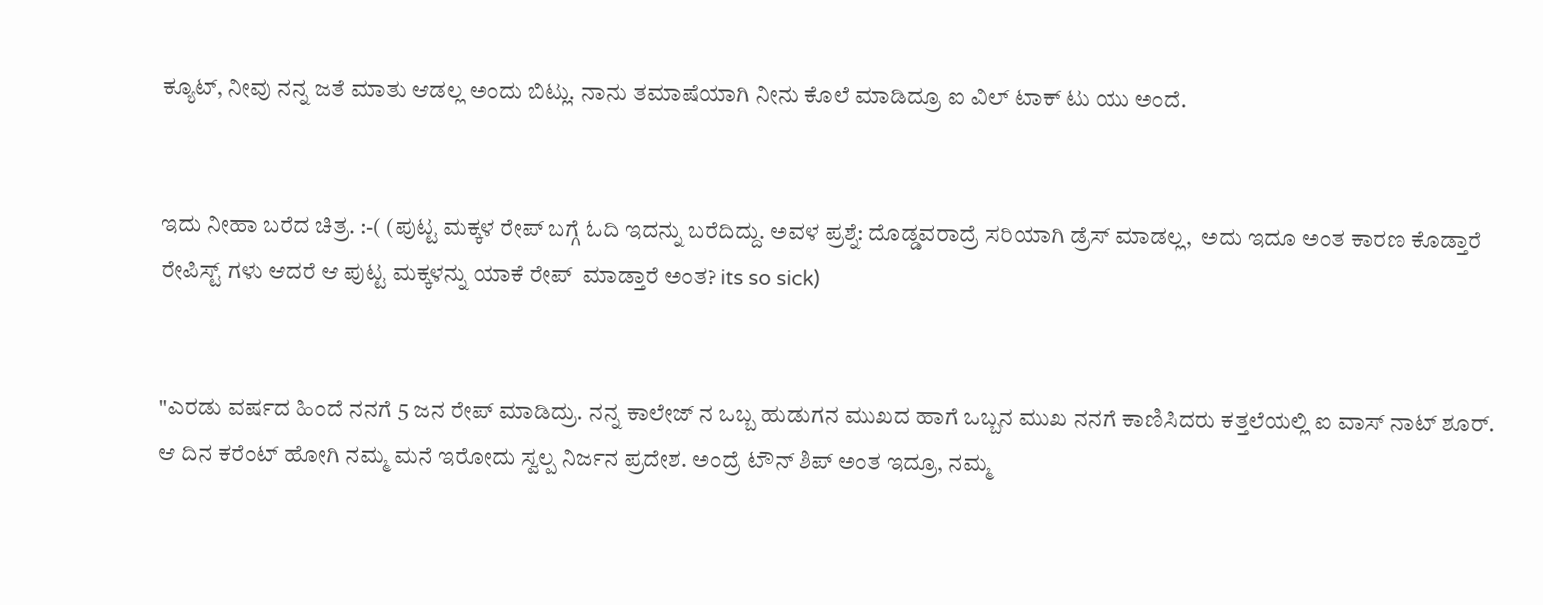ಕ್ಯೂಟ್, ನೀವು ನನ್ನ ಜತೆ ಮಾತು ಆಡಲ್ಲ ಅಂದು ಬಿಟ್ಲು. ನಾನು ತಮಾಷೆಯಾಗಿ ನೀನು ಕೊಲೆ ಮಾಡಿದ್ರೂ ಐ ವಿಲ್ ಟಾಕ್ ಟು ಯು ಅಂದೆ.


ಇದು ನೀಹಾ ಬರೆದ ಚಿತ್ರ. :-( (ಪುಟ್ಟ ಮಕ್ಕಳ ರೇಪ್ ಬಗ್ಗೆ ಓದಿ ಇದನ್ನು ಬರೆದಿದ್ದು. ಅವಳ ಪ್ರಶ್ನೆ: ದೊಡ್ಡವರಾದ್ರೆ ಸರಿಯಾಗಿ ಡ್ರೆಸ್ ಮಾಡಲ್ಲ,  ಅದು ಇದೂ ಅಂತ ಕಾರಣ ಕೊಡ್ತಾರೆ ರೇಪಿಸ್ಟ್ ಗಳು ಆದರೆ ಆ ಪುಟ್ಟ ಮಕ್ಕಳನ್ನು ಯಾಕೆ ರೇಪ್  ಮಾಡ್ತಾರೆ ಅಂತ? its so sick)


"ಎರಡು ವರ್ಷದ ಹಿಂದೆ ನನಗೆ 5 ಜನ ರೇಪ್ ಮಾಡಿದ್ರು. ನನ್ನ ಕಾಲೇಜ್ ನ ಒಬ್ಬ ಹುಡುಗನ ಮುಖದ ಹಾಗೆ ಒಬ್ಬನ ಮುಖ ನನಗೆ ಕಾಣಿಸಿದರು ಕತ್ತಲೆಯಲ್ಲಿ ಐ ವಾಸ್ ನಾಟ್ ಶೂರ್. ಆ ದಿನ ಕರೆಂಟ್ ಹೋಗಿ ನಮ್ಮ ಮನೆ ಇರೋದು ಸ್ವಲ್ಪ ನಿರ್ಜನ ಪ್ರದೇಶ. ಅಂದ್ರೆ ಟೌನ್ ಶಿಪ್ ಅಂತ ಇದ್ರೂ, ನಮ್ಮ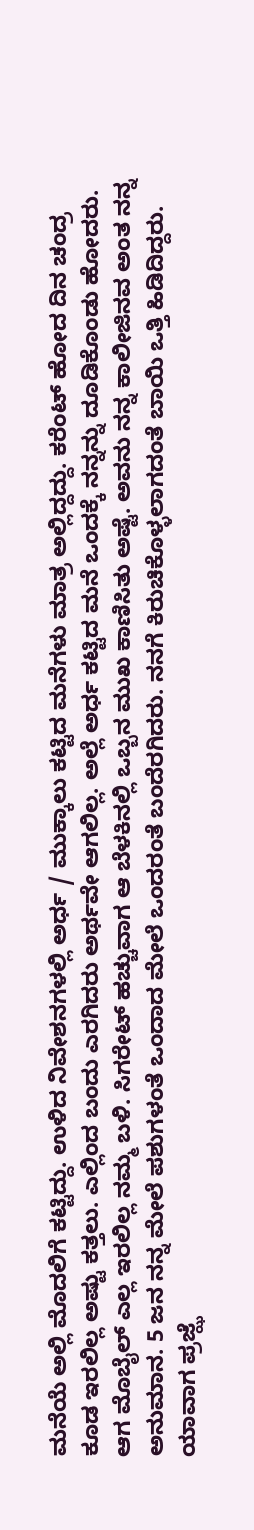ಮನೆಯೆ ಅಲ್ಲಿ ಮೊದಲಿಗೆ ಕಟ್ಟಿದ್ದು. ಉಳಿದ ನಿವೇಶನಗಳಲ್ಲಿ ಅರ್ಧ / ಮುಕ್ಕಾಲು ಕಟ್ಟಿದ ಮನೆಗಳು ಮಾತ್ರ ಅಲ್ಲಿದ್ದದ್ದು. ಕರೆಂಟ್ ಹೋದ ದಿನ ಚಂದ್ರ ಕೂಡ ಇರಲಿಲ್ಲ ಅಷ್ಟು ಕತ್ತಲು. ಎಲ್ಲಿಂದ ಬಂದು ಎರಗಿದರು ಅರ್ಥವೇ ಆಗಲಿಲ್ಲ. ಅಲ್ಲೆ ಅರ್ಧ ಕಟ್ಟಿದ ಮನೆ ಒಂದಕ್ಕೆ ನನ್ನನ್ನು ದೂಡಿಕೊಂಡು ಹೋದರು. ಆಗ ಮೊಬೈಲ್ ಎಲ್ಲ ಇರಲಿಲ್ಲ ನಮ್ಮ ಬಳಿ. ಸಿಗರೇಟ್ ಹಚ್ಚುವಾಗ ಆ ಬೆಳಕಿನಲ್ಲಿ ಒಬ್ಬನ ಮುಖ ಕಾಣಿಸಿತು ಅಷ್ಟೆ. ಅವನು ನನ್ನ ಕಾಲೀಜಿನವ ಅಂತ ನನ್ನ ಅನುಮಾನ. 5 ಜನ ನನ್ನ ಮೇಲೆ ಪಶುಗಳಂತೆ ಒಂದಾದ ಮೇಲೆ ಒಂದರಂತೆ ಬಂದೆರಗಿದರು. ನನಗೆ ಕಿರುಚಿಕೊಳ್ಳಲಾಗದಂತೆ ಬಾಯಿ ಒತ್ತಿ ಹಿಡಿದಿದ್ದರು. ಯಾವಾಗ ಪ್ರಜ್ಝೆ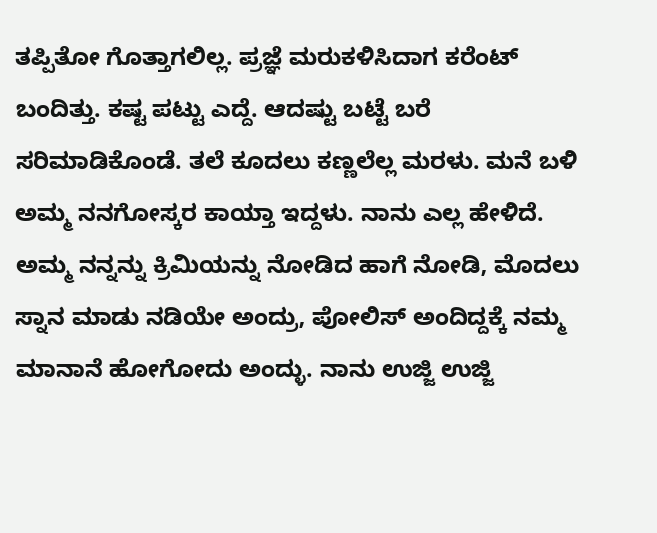ತಪ್ಪಿತೋ ಗೊತ್ತಾಗಲಿಲ್ಲ. ಪ್ರಜ್ಞೆ ಮರುಕಳಿಸಿದಾಗ ಕರೆಂಟ್ ಬಂದಿತ್ತು. ಕಷ್ಟ ಪಟ್ಟು ಎದ್ದೆ. ಆದಷ್ಟು ಬಟ್ಟೆ ಬರೆ ಸರಿಮಾಡಿಕೊಂಡೆ. ತಲೆ ಕೂದಲು ಕಣ್ಣಲೆಲ್ಲ ಮರಳು. ಮನೆ ಬಳಿ ಅಮ್ಮ ನನಗೋಸ್ಕರ ಕಾಯ್ತಾ ಇದ್ದಳು. ನಾನು ಎಲ್ಲ ಹೇಳಿದೆ. ಅಮ್ಮ ನನ್ನನ್ನು ಕ್ರಿಮಿಯನ್ನು ನೋಡಿದ ಹಾಗೆ ನೋಡಿ, ಮೊದಲು ಸ್ನಾನ ಮಾಡು ನಡಿಯೇ ಅಂದ್ರು, ಪೋಲಿಸ್ ಅಂದಿದ್ದಕ್ಕೆ ನಮ್ಮ ಮಾನಾನೆ ಹೋಗೋದು ಅಂದ್ಳು. ನಾನು ಉಜ್ಜಿ ಉಜ್ಜಿ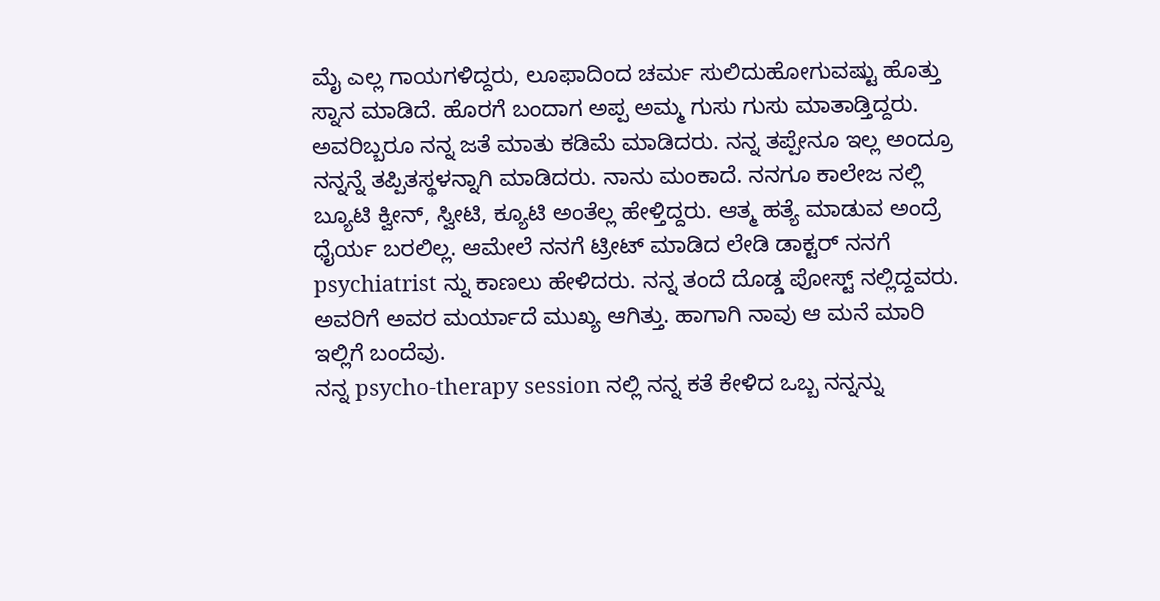ಮೈ ಎಲ್ಲ ಗಾಯಗಳಿದ್ದರು, ಲೂಫಾದಿಂದ ಚರ್ಮ ಸುಲಿದುಹೋಗುವಷ್ಟು ಹೊತ್ತು ಸ್ನಾನ ಮಾಡಿದೆ. ಹೊರಗೆ ಬಂದಾಗ ಅಪ್ಪ ಅಮ್ಮ ಗುಸು ಗುಸು ಮಾತಾಡ್ತಿದ್ದರು. ಅವರಿಬ್ಬರೂ ನನ್ನ ಜತೆ ಮಾತು ಕಡಿಮೆ ಮಾಡಿದರು. ನನ್ನ ತಪ್ಪೇನೂ ಇಲ್ಲ ಅಂದ್ರೂ ನನ್ನನ್ನೆ ತಪ್ಪಿತಸ್ಥಳನ್ನಾಗಿ ಮಾಡಿದರು. ನಾನು ಮಂಕಾದೆ. ನನಗೂ ಕಾಲೇಜ ನಲ್ಲಿ ಬ್ಯೂಟಿ ಕ್ವೀನ್, ಸ್ವೀಟಿ, ಕ್ಯೂಟಿ ಅಂತೆಲ್ಲ ಹೇಳ್ತಿದ್ದರು. ಆತ್ಮ ಹತ್ಯೆ ಮಾಡುವ ಅಂದ್ರೆ ಧೈರ್ಯ ಬರಲಿಲ್ಲ. ಆಮೇಲೆ ನನಗೆ ಟ್ರೀಟ್ ಮಾಡಿದ ಲೇಡಿ ಡಾಕ್ಟರ್ ನನಗೆ psychiatrist ನ್ನು ಕಾಣಲು ಹೇಳಿದರು. ನನ್ನ ತಂದೆ ದೊಡ್ಡ ಪೋಸ್ಟ್ ನಲ್ಲಿದ್ದವರು. ಅವರಿಗೆ ಅವರ ಮರ್ಯಾದೆ ಮುಖ್ಯ ಆಗಿತ್ತು. ಹಾಗಾಗಿ ನಾವು ಆ ಮನೆ ಮಾರಿ ಇಲ್ಲಿಗೆ ಬಂದೆವು.
ನನ್ನ psycho-therapy session ನಲ್ಲಿ ನನ್ನ ಕತೆ ಕೇಳಿದ ಒಬ್ಬ ನನ್ನನ್ನು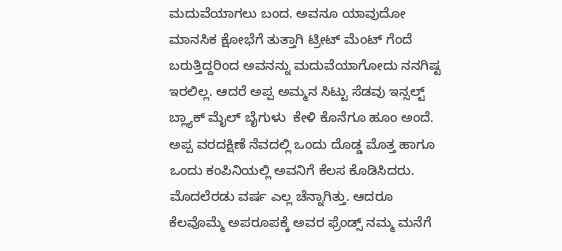ಮದುವೆಯಾಗಲು ಬಂದ. ಅವನೂ ಯಾವುದೋ ಮಾನಸಿಕ ಕ್ಷೋಭೆಗೆ ತುತ್ತಾಗಿ ಟ್ರೀಟ್ ಮೆಂಟ್ ಗೆಂದೆ ಬರುತ್ತಿದ್ದರಿಂದ ಅವನನ್ನು ಮದುವೆಯಾಗೋದು ನನಗಿಷ್ಟ ಇರಲಿಲ್ಲ. ಆದರೆ ಅಪ್ಪ ಅಮ್ಮನ ಸಿಟ್ಟು ಸೆಡವು ಇನ್ಸಲ್ಟ್ ಬ್ಲ್ಯಾಕ್ ಮೈಲ್ ಬೈಗುಳು  ಕೇಳಿ ಕೊನೆಗೂ ಹೂಂ ಅಂದೆ. ಅಪ್ಪ ವರದಕ್ಷಿಣೆ ನೆವದಲ್ಲಿ ಒಂದು ದೊಡ್ಡ ಮೊತ್ತ ಹಾಗೂ ಒಂದು ಕಂಪಿನಿಯಲ್ಲಿ ಅವನಿಗೆ ಕೆಲಸ ಕೊಡಿಸಿದರು. ಮೊದಲೆರಡು ವರ್ಷ ಎಲ್ಲ ಚೆನ್ನಾಗಿತ್ತು. ಆದರೂ ಕೆಲವೊಮ್ಮೆ ಅಪರೂಪಕ್ಕೆ ಅವರ ಫ್ರೆಂಡ್ಸ್ ನಮ್ಮ ಮನೆಗೆ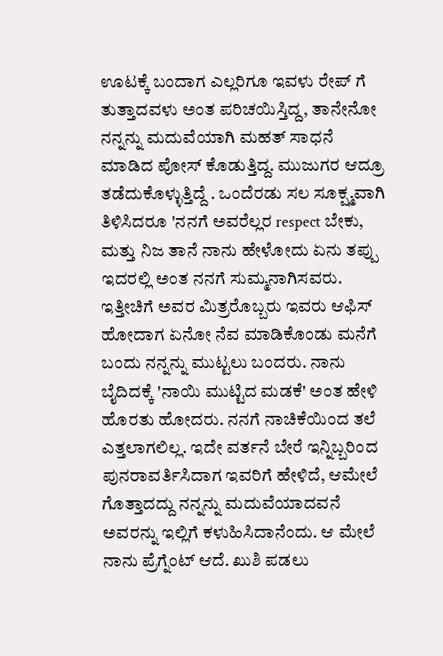ಊಟಕ್ಕೆ ಬಂದಾಗ ಎಲ್ಲರಿಗೂ ಇವಳು ರೇಪ್ ಗೆ ತುತ್ತಾದವಳು ಅಂತ ಪರಿಚಯಿಸ್ತಿದ್ದ, ತಾನೇನೋ ನನ್ನನ್ನು ಮದುವೆಯಾಗಿ ಮಹತ್ ಸಾಧನೆ ಮಾಡಿದ ಪೋಸ್ ಕೊಡುತ್ತಿದ್ದ. ಮುಜುಗರ ಆದ್ರೂ ತಡೆದುಕೊಳ್ಳುತ್ತಿದ್ದೆ . ಒಂದೆರಡು ಸಲ ಸೂಕ್ಷ್ಮವಾಗಿ ತಿಳಿಸಿದರೂ 'ನನಗೆ ಅವರೆಲ್ಲರ respect ಬೇಕು, ಮತ್ತು ನಿಜ ತಾನೆ ನಾನು ಹೇಳೋದು ಏನು ತಪ್ಪು ಇದರಲ್ಲಿ ಅಂತ ನನಗೆ ಸುಮ್ಮನಾಗಿಸವರು. ಇತ್ತೀಚಿಗೆ ಅವರ ಮಿತ್ರರೊಬ್ಬರು ಇವರು ಆಫಿಸ್ ಹೋದಾಗ ಏನೋ ನೆವ ಮಾಡಿಕೊಂಡು ಮನೆಗೆ ಬಂದು ನನ್ನನ್ನು ಮುಟ್ಟಲು ಬಂದರು. ನಾನು ಬೈದಿದಕ್ಕೆ 'ನಾಯಿ ಮುಟ್ಟಿದ ಮಡಕೆ' ಅಂತ ಹೇಳಿ ಹೊರತು ಹೋದರು. ನನಗೆ ನಾಚಿಕೆಯಿಂದ ತಲೆ ಎತ್ತಲಾಗಲಿಲ್ಲ. ಇದೇ ವರ್ತನೆ ಬೇರೆ ಇನ್ನಿಬ್ಬರಿಂದ ಪುನರಾವರ್ತಿಸಿದಾಗ ಇವರಿಗೆ ಹೇಳಿದೆ, ಆಮೇಲೆ ಗೊತ್ತಾದದ್ದು ನನ್ನನ್ನು ಮದುವೆಯಾದವನೆ ಅವರನ್ನು ಇಲ್ಲಿಗೆ ಕಳುಹಿಸಿದಾನೆಂದು. ಆ ಮೇಲೆ ನಾನು ಪ್ರೆಗ್ನೆಂಟ್ ಆದೆ. ಖುಶಿ ಪಡಲು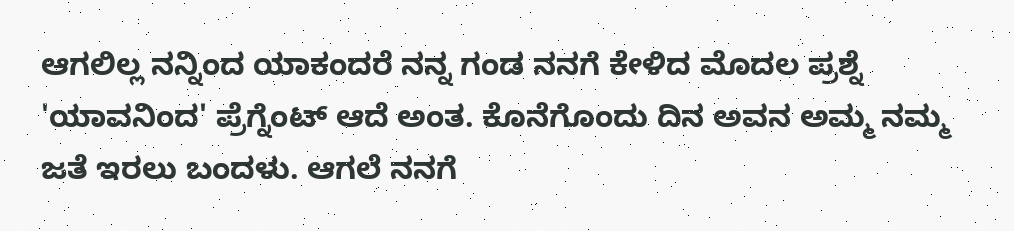ಆಗಲಿಲ್ಲ ನನ್ನಿಂದ ಯಾಕಂದರೆ ನನ್ನ ಗಂಡ ನನಗೆ ಕೇಳಿದ ಮೊದಲ ಪ್ರಶ್ನೆ 'ಯಾವನಿಂದ' ಪ್ರೆಗ್ನೆಂಟ್ ಆದೆ ಅಂತ. ಕೊನೆಗೊಂದು ದಿನ ಅವನ ಅಮ್ಮ ನಮ್ಮ ಜತೆ ಇರಲು ಬಂದಳು. ಆಗಲೆ ನನಗೆ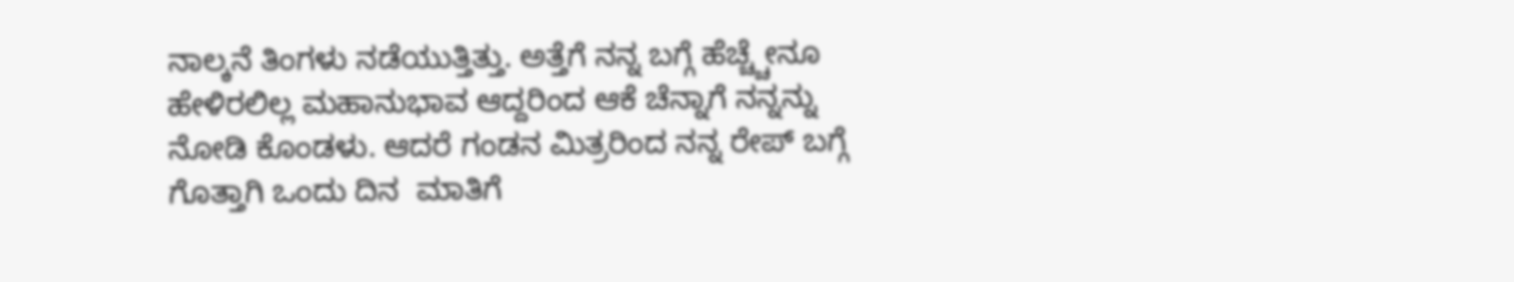ನಾಲ್ಕನೆ ತಿಂಗಳು ನಡೆಯುತ್ತಿತ್ತು. ಅತ್ತೆಗೆ ನನ್ನ ಬಗ್ಗೆ ಹೆಚ್ಚ್ಚೇನೂ ಹೇಳಿರಲಿಲ್ಲ ಮಹಾನುಭಾವ ಆದ್ದರಿಂದ ಆಕೆ ಚೆನ್ನಾಗೆ ನನ್ನನ್ನು ನೋಡಿ ಕೊಂಡಳು. ಆದರೆ ಗಂಡನ ಮಿತ್ರರಿಂದ ನನ್ನ ರೇಪ್ ಬಗ್ಗೆ ಗೊತ್ತಾಗಿ ಒಂದು ದಿನ  ಮಾತಿಗೆ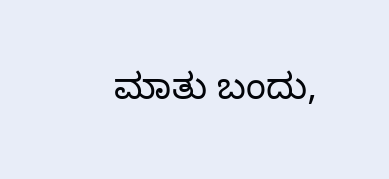ಮಾತು ಬಂದು,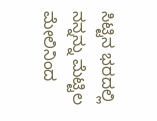ಸಿಟ್ಟಿನ ಭರದಲ್ಲಿ ನನ್ನನ್ನು ಮೆಟ್ಟಿಲ ಮೇಲಿನಿಂದ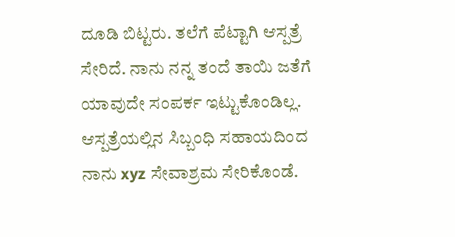ದೂಡಿ ಬಿಟ್ಟರು. ತಲೆಗೆ ಪೆಟ್ಟಾಗಿ ಆಸ್ಪತ್ರೆ ಸೇರಿದೆ. ನಾನು ನನ್ನ ತಂದೆ ತಾಯಿ ಜತೆಗೆ ಯಾವುದೇ ಸಂಪರ್ಕ ಇಟ್ಟುಕೊಂಡಿಲ್ಲ.   ಆಸ್ಪತ್ರೆಯಲ್ಲಿನ ಸಿಬ್ಬಂಧಿ ಸಹಾಯದಿಂದ ನಾನು xyz ಸೇವಾಶ್ರಮ ಸೇರಿಕೊಂಡೆ.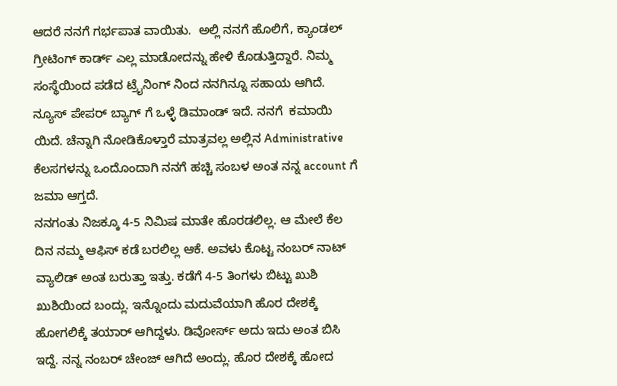ಆದರೆ ನನಗೆ ಗರ್ಭಪಾತ ವಾಯಿತು.  ಅಲ್ಲಿ ನನಗೆ ಹೊಲಿಗೆ, ಕ್ಯಾಂಡಲ್ ಗ್ರೀಟಿಂಗ್ ಕಾರ್ಡ್ ಎಲ್ಲ ಮಾಡೋದನ್ನು ಹೇಳಿ ಕೊಡುತ್ತಿದ್ದಾರೆ. ನಿಮ್ಮ ಸಂಸ್ಥೆಯಿಂದ ಪಡೆದ ಟ್ರೈನಿಂಗ್ ನಿಂದ ನನಗಿನ್ನೂ ಸಹಾಯ ಆಗಿದೆ. ನ್ಯೂಸ್ ಪೇಪರ್ ಬ್ಯಾಗ್ ಗೆ ಒಳ್ಳೆ ಡಿಮಾಂಡ್ ಇದೆ. ನನಗೆ  ಕಮಾಯಿ ಯಿದೆ. ಚೆನ್ನಾಗಿ ನೋಡಿಕೊಳ್ತಾರೆ ಮಾತ್ರವಲ್ಲ ಅಲ್ಲಿನ Administrative ಕೆಲಸಗಳನ್ನು ಒಂದೊಂದಾಗಿ ನನಗೆ ಹಚ್ಚಿ ಸಂಬಳ ಅಂತ ನನ್ನ account ಗೆ ಜಮಾ ಆಗ್ತದೆ.
ನನಗಂತು ನಿಜಕ್ಕೂ 4-5 ನಿಮಿಷ ಮಾತೇ ಹೊರಡಲಿಲ್ಲ. ಆ ಮೇಲೆ ಕೆಲ ದಿನ ನಮ್ಮ ಆಫಿಸ್ ಕಡೆ ಬರಲಿಲ್ಲ ಆಕೆ. ಅವಳು ಕೊಟ್ಟ ನಂಬರ್ ನಾಟ್ ವ್ಯಾಲಿಡ್ ಅಂತ ಬರುತ್ತಾ ಇತ್ತು. ಕಡೆಗೆ 4-5 ತಿಂಗಳು ಬಿಟ್ಟು ಖುಶಿ ಖುಶಿಯಿಂದ ಬಂದ್ಲು. ಇನ್ನೊಂದು ಮದುವೆಯಾಗಿ ಹೊರ ದೇಶಕ್ಕೆ ಹೋಗಲಿಕ್ಕೆ ತಯಾರ್ ಆಗಿದ್ದಳು. ಡಿವೋರ್ಸ್ ಅದು ಇದು ಅಂತ ಬಿಸಿ ಇದ್ದೆ. ನನ್ನ ನಂಬರ್ ಚೇಂಜ್ ಆಗಿದೆ ಅಂದ್ಲು. ಹೊರ ದೇಶಕ್ಕೆ ಹೋದ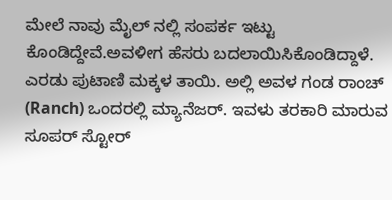ಮೇಲೆ ನಾವು ಮೈಲ್ ನಲ್ಲಿ ಸಂಪರ್ಕ ಇಟ್ಟು  ಕೊಂಡಿದ್ದೇವೆ.ಅವಳೀಗ ಹೆಸರು ಬದಲಾಯಿಸಿಕೊಂಡಿದ್ದಾಳೆ. ಎರಡು ಪುಟಾಣಿ ಮಕ್ಕಳ ತಾಯಿ. ಅಲ್ಲಿ ಅವಳ ಗಂಡ ರಾಂಚ್ (Ranch) ಒಂದರಲ್ಲಿ ಮ್ಯಾನೆಜರ್. ಇವಳು ತರಕಾರಿ ಮಾರುವ ಸೂಪರ್ ಸ್ಟೋರ್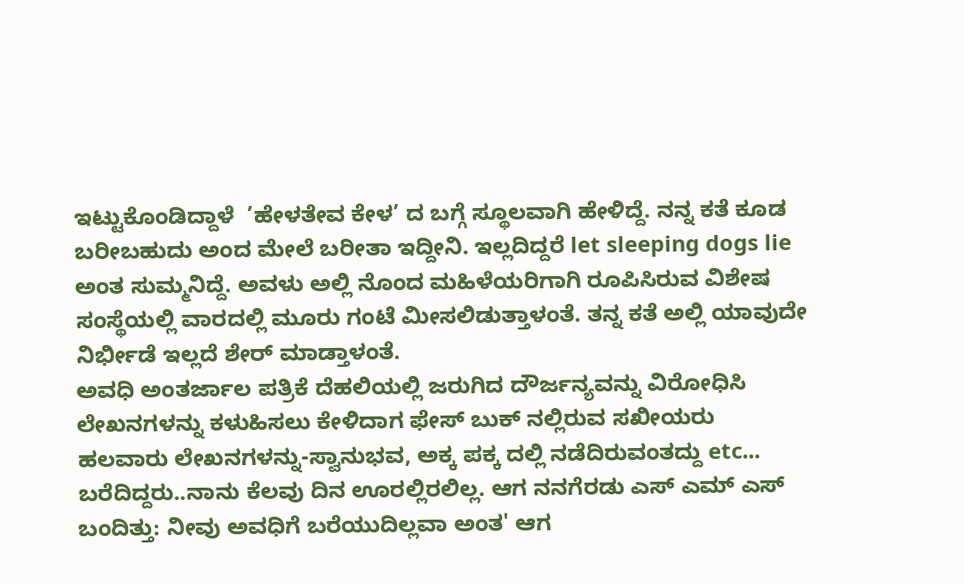ಇಟ್ಟುಕೊಂಡಿದ್ದಾಳೆ  ’ಹೇಳತೇವ ಕೇಳ’ ದ ಬಗ್ಗೆ ಸ್ಥೂಲವಾಗಿ ಹೇಳಿದ್ದೆ. ನನ್ನ ಕತೆ ಕೂಡ ಬರೀಬಹುದು ಅಂದ ಮೇಲೆ ಬರೀತಾ ಇದ್ದೀನಿ. ಇಲ್ಲದಿದ್ದರೆ let sleeping dogs lie ಅಂತ ಸುಮ್ಮನಿದ್ದೆ. ಅವಳು ಅಲ್ಲಿ ನೊಂದ ಮಹಿಳೆಯರಿಗಾಗಿ ರೂಪಿಸಿರುವ ವಿಶೇಷ ಸಂಸ್ಥೆಯಲ್ಲಿ ವಾರದಲ್ಲಿ ಮೂರು ಗಂಟೆ ಮೀಸಲಿಡುತ್ತಾಳಂತೆ. ತನ್ನ ಕತೆ ಅಲ್ಲಿ ಯಾವುದೇ ನಿರ್ಭೀಡೆ ಇಲ್ಲದೆ ಶೇರ್ ಮಾಡ್ತಾಳಂತೆ.
ಅವಧಿ ಅಂತರ್ಜಾಲ ಪತ್ರಿಕೆ ದೆಹಲಿಯಲ್ಲಿ ಜರುಗಿದ ದೌರ್ಜನ್ಯವನ್ನು ವಿರೋಧಿಸಿ ಲೇಖನಗಳನ್ನು ಕಳುಹಿಸಲು ಕೇಳಿದಾಗ ಫೇಸ್ ಬುಕ್ ನಲ್ಲಿರುವ ಸಖೀಯರು ಹಲವಾರು ಲೇಖನಗಳನ್ನು-ಸ್ವಾನುಭವ, ಅಕ್ಕ ಪಕ್ಕ ದಲ್ಲಿ ನಡೆದಿರುವಂತದ್ದು etc... ಬರೆದಿದ್ದರು..ನಾನು ಕೆಲವು ದಿನ ಊರಲ್ಲಿರಲಿಲ್ಲ. ಆಗ ನನಗೆರಡು ಎಸ್ ಎಮ್ ಎಸ್ ಬಂದಿತ್ತು: ನೀವು ಅವಧಿಗೆ ಬರೆಯುದಿಲ್ಲವಾ ಅಂತ' ಆಗ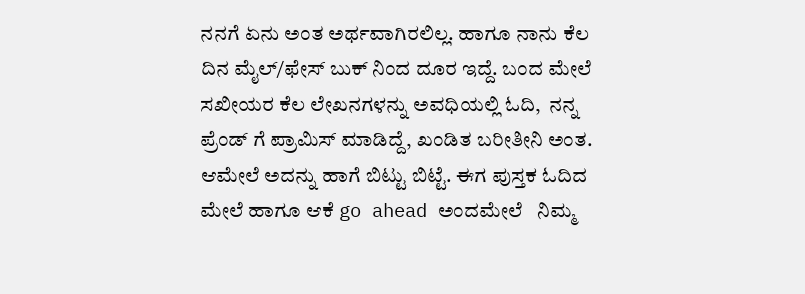ನನಗೆ ಏನು ಅಂತ ಅರ್ಥವಾಗಿರಲಿಲ್ಲ. ಹಾಗೂ ನಾನು ಕೆಲ ದಿನ ಮೈಲ್/ಫೇಸ್ ಬುಕ್ ನಿಂದ ದೂರ ಇದ್ದೆ. ಬಂದ ಮೇಲೆ ಸಖೀಯರ ಕೆಲ ಲೇಖನಗಳನ್ನು ಅವಧಿಯಲ್ಲಿ ಓದಿ,  ನನ್ನ ಪ್ರೆಂಡ್ ಗೆ ಪ್ರಾಮಿಸ್ ಮಾಡಿದ್ದೆ, ಖಂಡಿತ ಬರೀತೀನಿ ಅಂತ. ಆಮೇಲೆ ಅದನ್ನು ಹಾಗೆ ಬಿಟ್ಟು ಬಿಟ್ಟೆ. ಈಗ ಪುಸ್ತಕ ಓದಿದ ಮೇಲೆ ಹಾಗೂ ಆಕೆ go ahead ಅಂದಮೇಲೆ   ನಿಮ್ಮ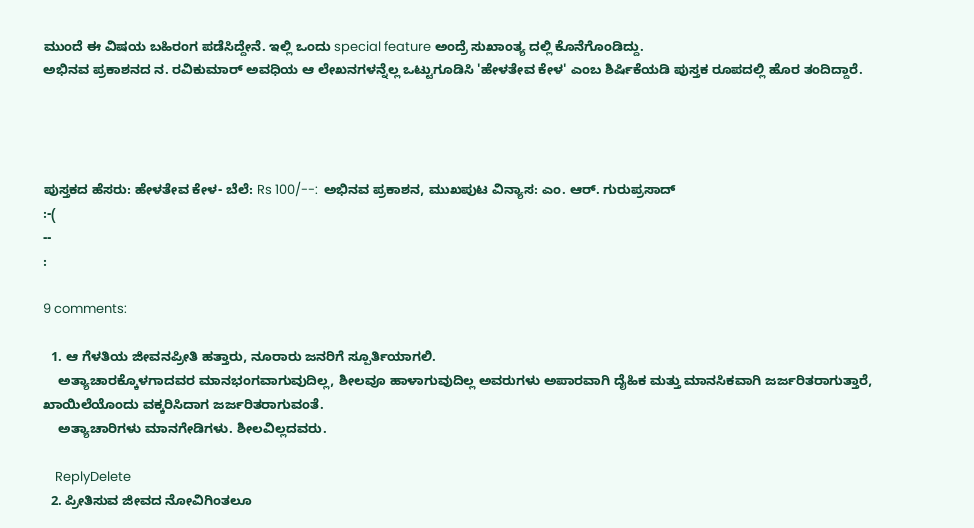ಮುಂದೆ ಈ ವಿಷಯ ಬಹಿರಂಗ ಪಡೆಸಿದ್ದೇನೆ. ಇಲ್ಲಿ ಒಂದು special feature ಅಂದ್ರೆ ಸುಖಾಂತ್ಯ ದಲ್ಲಿ ಕೊನೆಗೊಂಡಿದ್ದು.
ಅಭಿನವ ಪ್ರಕಾಶನದ ನ. ರವಿಕುಮಾರ್ ಅವಧಿಯ ಆ ಲೇಖನಗಳನ್ನೆಲ್ಲ ಒಟ್ಟುಗೂಡಿಸಿ 'ಹೇಳತೇವ ಕೇಳ' ಎಂಬ ಶಿರ್ಷಿಕೆಯಡಿ ಪುಸ್ತಕ ರೂಪದಲ್ಲಿ ಹೊರ ತಂದಿದ್ದಾರೆ.




ಪುಸ್ತಕದ ಹೆಸರು: ಹೇಳತೇವ ಕೇಳ- ಬೆಲೆ: Rs 100/--:  ಅಭಿನವ ಪ್ರಕಾಶನ, ಮುಖಪುಟ ವಿನ್ಯಾಸ: ಎಂ. ಆರ್. ಗುರುಪ್ರಸಾದ್
:-(
--
:

9 comments:

  1. ಆ ಗೆಳತಿಯ ಜೀವನಪ್ರೀತಿ ಹತ್ತಾರು, ನೂರಾರು ಜನರಿಗೆ ಸ್ಪೂರ್ತಿಯಾಗಲಿ.
    ಅತ್ಯಾಚಾರಕ್ಕೊಳಗಾದವರ ಮಾನಭಂಗವಾಗುವುದಿಲ್ಲ, ಶೀಲವೂ ಹಾಳಾಗುವುದಿಲ್ಲ ಅವರುಗಳು ಅಪಾರವಾಗಿ ದೈಹಿಕ ಮತ್ತು ಮಾನಸಿಕವಾಗಿ ಜರ್ಜರಿತರಾಗುತ್ತಾರೆ, ಖಾಯಿಲೆಯೊಂದು ವಕ್ಕರಿಸಿದಾಗ ಜರ್ಜರಿತರಾಗುವಂತೆ.
    ಅತ್ಯಾಚಾರಿಗಳು ಮಾನಗೇಡಿಗಳು. ಶೀಲವಿಲ್ಲದವರು.

    ReplyDelete
  2. ಪ್ರೀತಿಸುವ ಜೀವದ ನೋವಿಗಿಂತಲೂ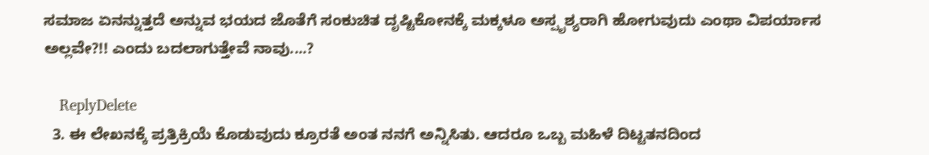ಸಮಾಜ ಏನನ್ನುತ್ತದೆ ಅನ್ನುವ ಭಯದ ಜೊತೆಗೆ ಸಂಕುಚಿತ ದೃಷ್ಟಿಕೋನಕ್ಕೆ ಮಕ್ಕಳೂ ಅಸ್ಪೃಶ್ಯರಾಗಿ ಹೋಗುವುದು ಎಂಥಾ ವಿಪರ್ಯಾಸ ಅಲ್ಲವೇ?!! ಎಂದು ಬದಲಾಗುತ್ತೇವೆ ನಾವು....?

    ReplyDelete
  3. ಈ ಲೇಖನಕ್ಕೆ ಪ್ರತ್ರಿಕ್ರಿಯೆ ಕೊಡುವುದು ಕ್ರೂರತೆ ಅಂತ ನನಗೆ ಅನ್ನಿಸಿತು. ಆದರೂ ಒಬ್ಬ ಮಹಿಳೆ ದಿಟ್ಟತನದಿಂದ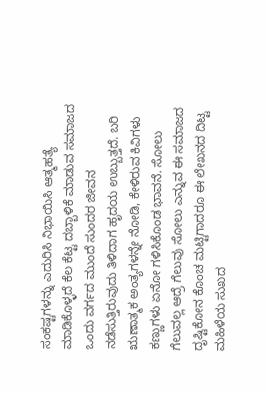ಸಂಕಷ್ಟಗಳನ್ನು ಎದುರಿಸಿ ನಿಭಾಯಿಸಿ ಆತ್ಮಹತ್ಯೆ ಮಾಡಿಕೊಳ್ಳದೆ ಕೆಲ ಕೆಟ್ಟ ದಬ್ಬಾಳಿಕೆ ಮಾಡುವ ಸಮಾಜದ ಒಂದು ವರ್ಗದ ಮುಂದೆ ಸುಂದರ ಜೀವನ ನಡೆಸುತ್ತಿರುವುದು ತಿಳಿದಾಗ ಹೃದಯ ಉಬ್ಬುತ್ತದೆ. ಬರಿ ಋಣಾತ್ಮಕ ಅಂತ್ಯಗಳನ್ನೇ ನೋಡಿ, ಕೇಳಿರುವ ಕಿವಿಗಳು ಕಣ್ಣುಗಳು ಏನೋ ಗಳಿಸಿಕೊಂಡ ಭಾವನೆ. ಸೋಲು ಗೆಲುವಲ್ಲ ಆದ್ರೆ ಗೆಲುವು ಸೋಲು ಎನ್ನುವ ಈ ಸಮಾಜದ ದೃಷ್ಟಿಕೋನ ಕೊಂಚ ಮಟ್ಟಿಗಾದರೂ ಈ ಲೇಖನದ ದಿಟ್ಟ ಮಹಿಳೆಯ ಸುಖದ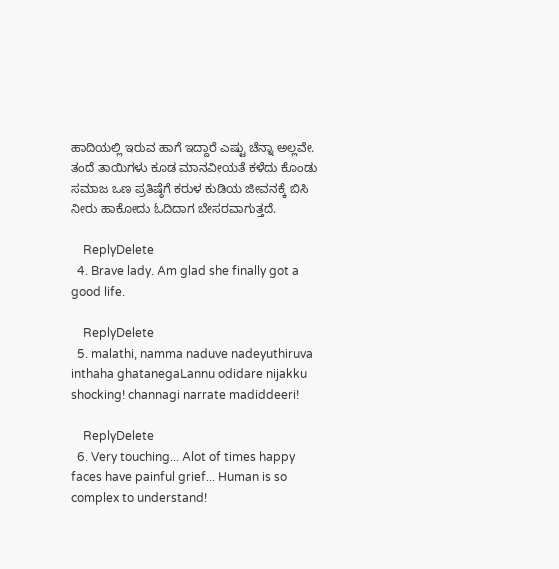ಹಾದಿಯಲ್ಲಿ ಇರುವ ಹಾಗೆ ಇದ್ದಾರೆ ಎಷ್ಟು ಚೆನ್ನಾ ಅಲ್ಲವೇ. ತಂದೆ ತಾಯಿಗಳು ಕೂಡ ಮಾನವೀಯತೆ ಕಳೆದು ಕೊಂಡು ಸಮಾಜ ಒಣ ಪ್ರತಿಷ್ಠೆಗೆ ಕರುಳ ಕುಡಿಯ ಜೀವನಕ್ಕೆ ಬಿಸಿ ನೀರು ಹಾಕೋದು ಓದಿದಾಗ ಬೇಸರವಾಗುತ್ತದೆ.

    ReplyDelete
  4. Brave lady. Am glad she finally got a good life.

    ReplyDelete
  5. malathi, namma naduve nadeyuthiruva inthaha ghatanegaLannu odidare nijakku shocking! channagi narrate madiddeeri!

    ReplyDelete
  6. Very touching... Alot of times happy faces have painful grief... Human is so complex to understand!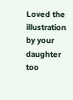Loved the illustration by your daughter too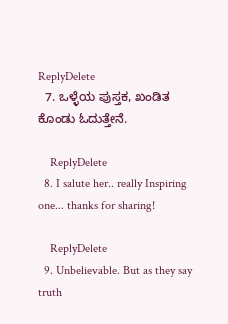ReplyDelete
  7. ಒಳ್ಳೆಯ ಪುಸ್ತಕ, ಖಂಡಿತ ಕೊಂಡು ಓದುತ್ತೇನೆ.

    ReplyDelete
  8. I salute her.. really Inspiring one... thanks for sharing!

    ReplyDelete
  9. Unbelievable. But as they say truth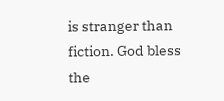is stranger than fiction. God bless the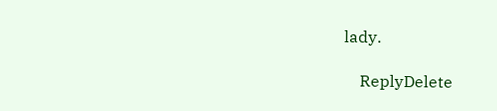lady.

    ReplyDelete